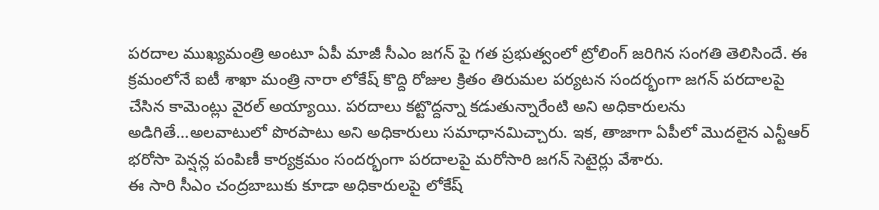పరదాల ముఖ్యమంత్రి అంటూ ఏపీ మాజీ సీఎం జగన్ పై గత ప్రభుత్వంలో ట్రోలింగ్ జరిగిన సంగతి తెలిసిందే. ఈ క్రమంలోనే ఐటీ శాఖా మంత్రి నారా లోకేష్ కొద్ది రోజుల క్రితం తిరుమల పర్యటన సందర్భంగా జగన్ పరదాలపై చేసిన కామెంట్లు వైరల్ అయ్యాయి. పరదాలు కట్టొద్దన్నా కడుతున్నారేంటి అని అధికారులను అడిగితే…అలవాటులో పొరపాటు అని అధికారులు సమాధానమిచ్చారు. ఇక, తాజాగా ఏపీలో మొదలైన ఎన్టీఆర్ భరోసా పెన్షన్ల పంపిణీ కార్యక్రమం సందర్భంగా పరదాలపై మరోసారి జగన్ సెటైర్లు వేశారు.
ఈ సారి సీఎం చంద్రబాబుకు కూడా అధికారులపై లోకేష్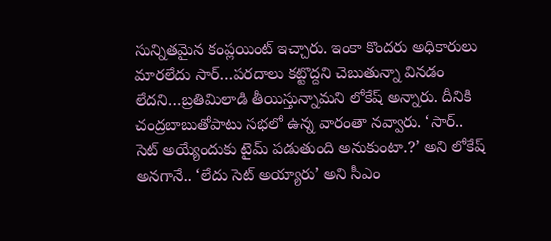సున్నితమైన కంప్లయింట్ ఇచ్చారు. ఇంకా కొందరు అధికారులు మారలేదు సార్…పరదాలు కట్టొద్దని చెబుతున్నా వినడం లేదని…బ్రతిమిలాడి తీయిస్తున్నామని లోకేష్ అన్నారు. దీనికి చంద్రబాబుతోపాటు సభలో ఉన్న వారంతా నవ్వారు. ‘సార్.. సెట్ అయ్యేందుకు టైమ్ పడుతుంది అనుకుంటా.?’ అని లోకేష్ అనగానే.. ‘లేదు సెట్ అయ్యారు’ అని సీఎం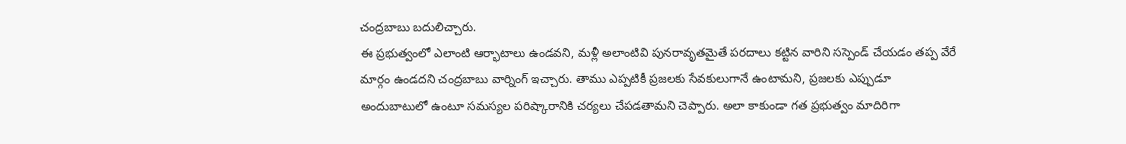చంద్రబాబు బదులిచ్చారు.
ఈ ప్రభుత్వంలో ఎలాంటి ఆర్భాటాలు ఉండవని, మళ్లీ అలాంటివి పునరావృతమైతే పరదాలు కట్టిన వారిని సస్పెండ్ చేయడం తప్ప వేరే మార్గం ఉండదని చంద్రబాబు వార్నింగ్ ఇచ్చారు. తాము ఎప్పటికీ ప్రజలకు సేవకులుగానే ఉంటామని, ప్రజలకు ఎప్పుడూ అందుబాటులో ఉంటూ సమస్యల పరిష్కారానికి చర్యలు చేపడతామని చెప్పారు. అలా కాకుండా గత ప్రభుత్వం మాదిరిగా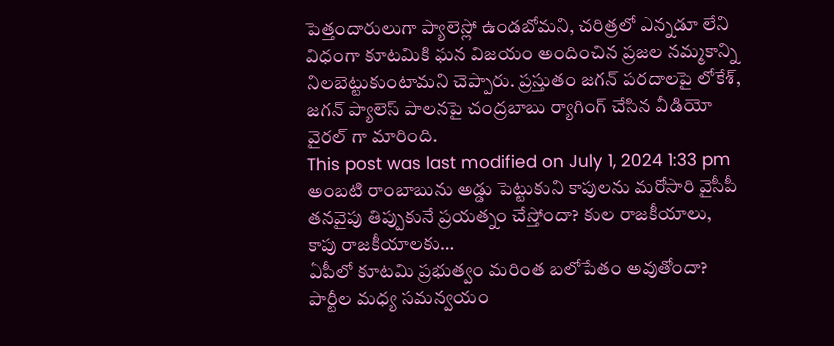పెత్తందారులుగా ప్యాలెస్లో ఉండబోమని, చరిత్రలో ఎన్నడూ లేని విధంగా కూటమికి ఘన విజయం అందించిన ప్రజల నమ్మకాన్ని నిలబెట్టుకుంటామని చెప్పారు. ప్రస్తుతం జగన్ పరదాలపై లోకేశ్, జగన్ ప్యాలెస్ పాలనపై చంద్రబాబు ర్యాగింగ్ చేసిన వీడియో వైరల్ గా మారింది.
This post was last modified on July 1, 2024 1:33 pm
అంబటి రాంబాబును అడ్డు పెట్టుకుని కాపులను మరోసారి వైసీపీ తనవైపు తిప్పుకునే ప్రయత్నం చేస్తోందా? కుల రాజకీయాలు, కాపు రాజకీయాలకు…
ఏపీలో కూటమి ప్రభుత్వం మరింత బలోపేతం అవుతోందా? పార్టీల మధ్య సమన్వయం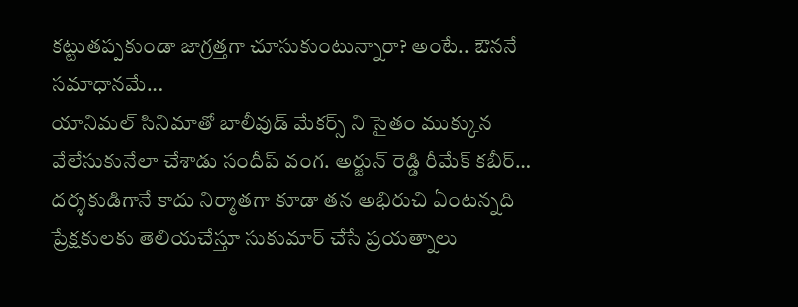కట్టుతప్పకుండా జాగ్రత్తగా చూసుకుంటున్నారా? అంటే.. ఔననే సమాధానమే…
యానిమల్ సినిమాతో బాలీవుడ్ మేకర్స్ ని సైతం ముక్కున వేలేసుకునేలా చేశాడు సందీప్ వంగ. అర్జున్ రెడ్డి రీమేక్ కబీర్…
దర్శకుడిగానే కాదు నిర్మాతగా కూడా తన అభిరుచి ఏంటన్నది ప్రేక్షకులకు తెలియచేస్తూ సుకుమార్ చేసే ప్రయత్నాలు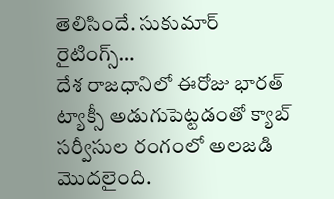తెలిసిందే. సుకుమార్ రైటింగ్స్…
దేశ రాజధానిలో ఈరోజు భారత్ ట్యాక్సీ అడుగుపెట్టడంతో క్యాబ్ సర్వీసుల రంగంలో అలజడి మొదలైంది.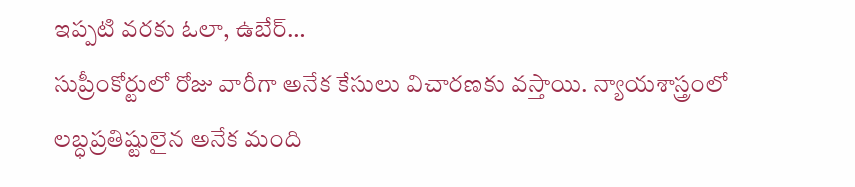ఇప్పటి వరకు ఓలా, ఉబేర్…
సుప్రీంకోర్టులో రోజు వారీగా అనేక కేసులు విచారణకు వస్తాయి. న్యాయశాస్త్రంలో లబ్ధప్రతిష్టులైన అనేక మంది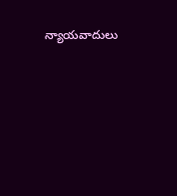న్యాయవాదులు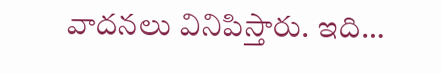వాదనలు వినిపిస్తారు. ఇది…